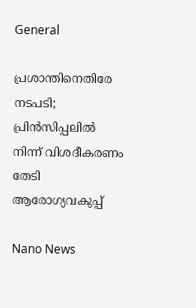General

പ്രശാന്തിനെതിരേ നടപടി; പ്രിന്‍സിപ്പലില്‍ നിന്ന് വിശദീകരണം തേടി ആരോഗ്യവകുപ്പ്

Nano News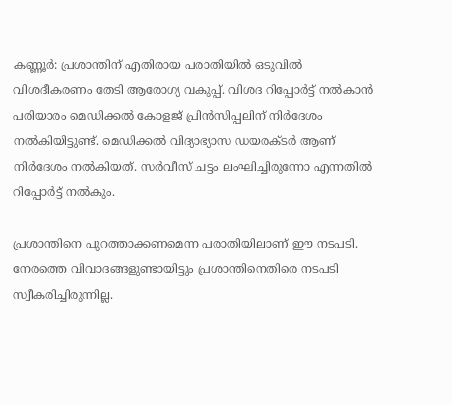കണ്ണൂര്‍: പ്രശാന്തിന് എതിരായ പരാതിയില്‍ ഒടുവില്‍ വിശദീകരണം തേടി ആരോഗ്യ വകുപ്പ്. വിശദ റിപ്പോര്‍ട്ട് നല്‍കാന്‍ പരിയാരം മെഡിക്കല്‍ കോളജ് പ്രിന്‍സിപ്പലിന് നിര്‍ദേശം നല്‍കിയിട്ടുണ്ട്. മെഡിക്കല്‍ വിദ്യാഭ്യാസ ഡയരക്ടര്‍ ആണ് നിര്‍ദേശം നല്‍കിയത്. സര്‍വീസ് ചട്ടം ലംഘിച്ചിരുന്നോ എന്നതില്‍ റിപ്പോര്‍ട്ട് നല്‍കും.

പ്രശാന്തിനെ പുറത്താക്കണമെന്ന പരാതിയിലാണ് ഈ നടപടി. നേരത്തെ വിവാദങ്ങളുണ്ടായിട്ടും പ്രശാന്തിനെതിരെ നടപടി സ്വീകരിച്ചിരുന്നില്ല.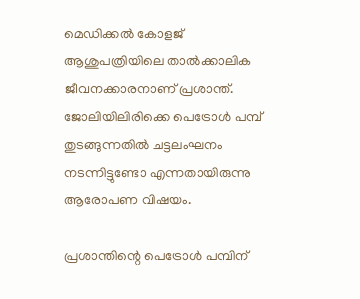മെഡിക്കല്‍ കോളജ് ആശുപത്രിയിലെ താല്‍ക്കാലിക ജീവനക്കാരനാണ് പ്രശാന്ത്. ജോലിയിലിരിക്കെ പെട്രോള്‍ പമ്പ് തുടങ്ങുന്നതില്‍ ചട്ടലംഘനം നടന്നിട്ടുണ്ടോ എന്നതായിരുന്നു ആരോപണ വിഷയം.

പ്രശാന്തിന്റെ പെട്രോള്‍ പമ്പിന്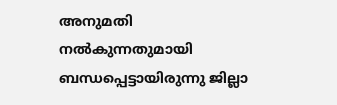അനുമതി നല്‍കുന്നതുമായി ബന്ധപ്പെട്ടായിരുന്നു ജില്ലാ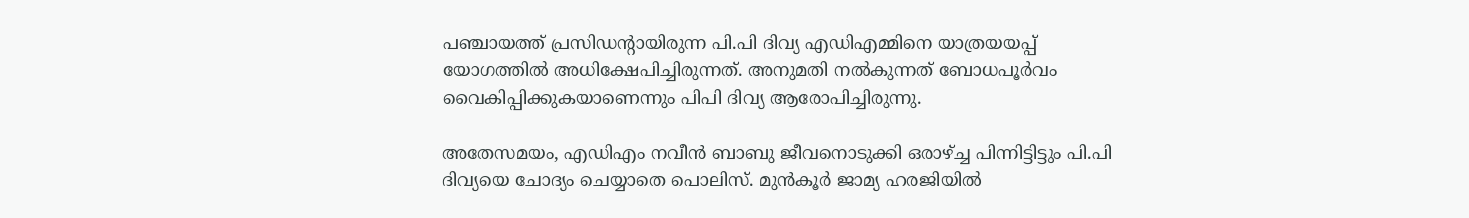പഞ്ചായത്ത് പ്രസിഡന്റായിരുന്ന പി.പി ദിവ്യ എഡിഎമ്മിനെ യാത്രയയപ്പ് യോഗത്തില്‍ അധിക്ഷേപിച്ചിരുന്നത്. അനുമതി നല്‍കുന്നത് ബോധപൂര്‍വം വൈകിപ്പിക്കുകയാണെന്നും പിപി ദിവ്യ ആരോപിച്ചിരുന്നു.

അതേസമയം, എഡിഎം നവീന്‍ ബാബു ജീവനൊടുക്കി ഒരാഴ്ച്ച പിന്നിട്ടിട്ടും പി.പി ദിവ്യയെ ചോദ്യം ചെയ്യാതെ പൊലിസ്. മുന്‍കൂര്‍ ജാമ്യ ഹരജിയില്‍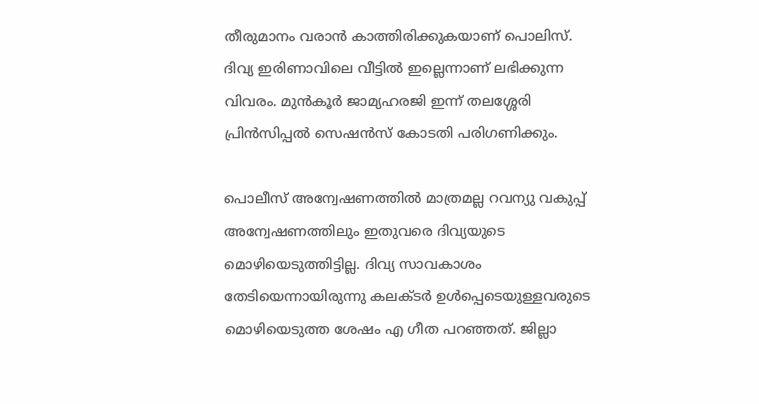തീരുമാനം വരാന്‍ കാത്തിരിക്കുകയാണ് പൊലിസ്. ദിവ്യ ഇരിണാവിലെ വീട്ടില്‍ ഇല്ലെന്നാണ് ലഭിക്കുന്ന വിവരം. മുന്‍കൂര്‍ ജാമ്യഹരജി ഇന്ന് തലശ്ശേരി പ്രിന്‍സിപ്പല്‍ സെഷന്‍സ് കോടതി പരിഗണിക്കും.

പൊലീസ് അന്വേഷണത്തില്‍ മാത്രമല്ല റവന്യു വകുപ്പ് അന്വേഷണത്തിലും ഇതുവരെ ദിവ്യയുടെ മൊഴിയെടുത്തിട്ടില്ല. ദിവ്യ സാവകാശം തേടിയെന്നായിരുന്നു കലക്ടര്‍ ഉള്‍പ്പെടെയുള്ളവരുടെ മൊഴിയെടുത്ത ശേഷം എ ഗീത പറഞ്ഞത്. ജില്ലാ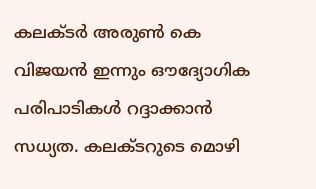കലക്ടര്‍ അരുണ്‍ കെ വിജയന്‍ ഇന്നും ഔദ്യോഗിക പരിപാടികള്‍ റദ്ദാക്കാന്‍ സധ്യത. കലക്ടറുടെ മൊഴി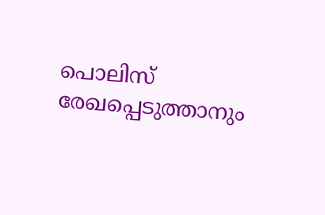പൊലിസ് രേഖപ്പെടുത്താനും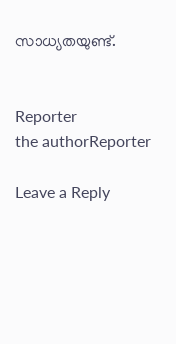സാധ്യതയുണ്ട്.


Reporter
the authorReporter

Leave a Reply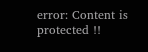error: Content is protected !!